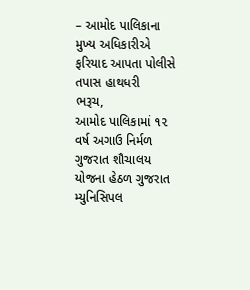– આમોદ પાલિકાના મુખ્ય અધિકારીએ ફરિયાદ આપતા પોલીસે તપાસ હાથધરી
ભરૂચ,
આમોદ પાલિકામાં ૧૨ વર્ષ અગાઉ નિર્મળ ગુજરાત શૌચાલય યોજના હેઠળ ગુજરાત મ્યુનિસિપલ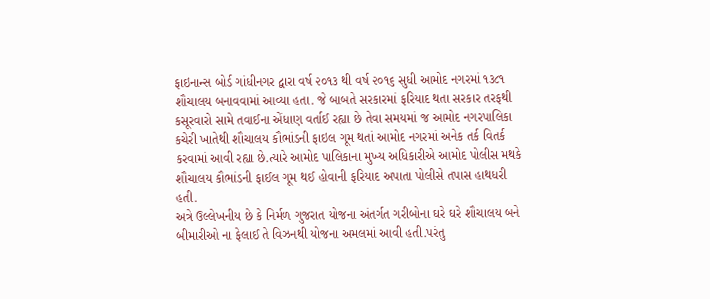ફાઇનાન્સ બોર્ડ ગાંધીનગર દ્વારા વર્ષ ૨૦૧૩ થી વર્ષ ૨૦૧૬ સુધી આમોદ નગરમાં ૧૩૮૧ શૌચાલય બનાવવામાં આવ્યા હતા. જે બાબતે સરકારમાં ફરિયાદ થતા સરકાર તરફથી કસૂરવારો સામે તવાઈના એંધાણ વર્તાઈ રહ્યા છે તેવા સમયમાં જ આમોદ નગરપાલિકા કચેરી ખાતેથી શૌચાલય કૌભાંડની ફાઇલ ગૂમ થતાં આમોદ નગરમાં અનેક તર્ક વિતર્ક કરવામાં આવી રહ્યા છે.ત્યારે આમોદ પાલિકાના મુખ્ય અધિકારીએ આમોદ પોલીસ મથકે શૌચાલય કૌભાંડની ફાઈલ ગૂમ થઈ હોવાની ફરિયાદ અપાતા પોલીસે તપાસ હાથધરી હતી.
અત્રે ઉલ્લેખનીય છે કે નિર્મળ ગુજરાત યોજના અંતર્ગત ગરીબોના ઘરે ઘરે શૌચાલય બને બીમારીઓ ના ફેલાઈ તે વિઝનથી યોજના અમલમાં આવી હતી.પરંતુ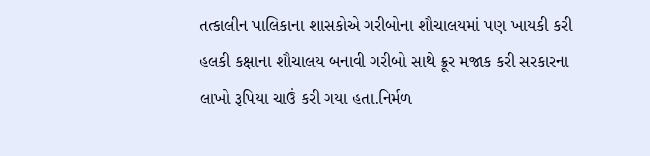તત્કાલીન પાલિકાના શાસકોએ ગરીબોના શૌચાલયમાં પણ ખાયકી કરી હલકી કક્ષાના શૌચાલય બનાવી ગરીબો સાથે ક્રૂર મજાક કરી સરકારના લાખો રૂપિયા ચાઉં કરી ગયા હતા.નિર્મળ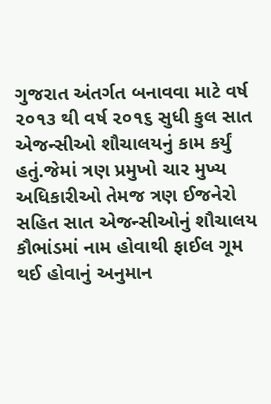ગુજરાત અંતર્ગત બનાવવા માટે વર્ષ ૨૦૧૩ થી વર્ષ ૨૦૧૬ સુધી કુલ સાત એજન્સીઓ શૌચાલયનું કામ કર્યું હતું.જેમાં ત્રણ પ્રમુખો ચાર મુખ્ય અધિકારીઓ તેમજ ત્રણ ઈજનેરો સહિત સાત એજન્સીઓનું શૌચાલય કૌભાંડમાં નામ હોવાથી ફાઈલ ગૂમ થઈ હોવાનું અનુમાન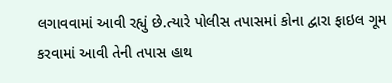લગાવવામાં આવી રહ્યું છે.ત્યારે પોલીસ તપાસમાં કોના દ્વારા ફાઇલ ગૂમ કરવામાં આવી તેની તપાસ હાથ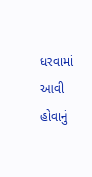ધરવામાં આવી હોવાનું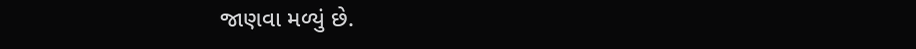જાણવા મળ્યું છે.